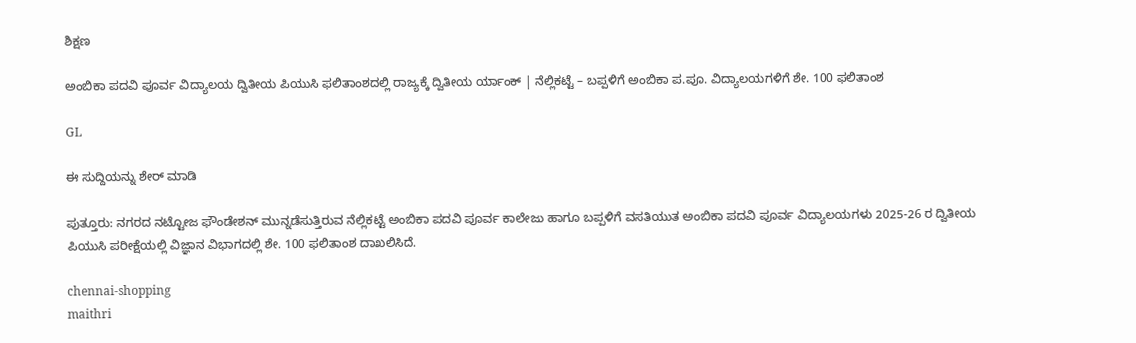ಶಿಕ್ಷಣ

ಅಂಬಿಕಾ ಪದವಿ ಪೂರ್ವ ವಿದ್ಯಾಲಯ ದ್ವಿತೀಯ ಪಿಯುಸಿ ಫಲಿತಾಂಶದಲ್ಲಿ ರಾಜ್ಯಕ್ಕೆ ದ್ವಿತೀಯ ರ್ಯಾಂಕ್ | ನೆಲ್ಲಿಕಟ್ಟೆ – ಬಪ್ಪಳಿಗೆ ಅಂಬಿಕಾ ಪ.ಪೂ. ವಿದ್ಯಾಲಯಗಳಿಗೆ ಶೇ. 100 ಫಲಿತಾಂಶ

GL

ಈ ಸುದ್ದಿಯನ್ನು ಶೇರ್ ಮಾಡಿ

ಪುತ್ತೂರು: ನಗರದ ನಟ್ಟೋಜ ಫೌಂಡೇಶನ್ ಮುನ್ನಡೆಸುತ್ತಿರುವ ನೆಲ್ಲಿಕಟ್ಟೆ ಅಂಬಿಕಾ ಪದವಿ ಪೂರ್ವ ಕಾಲೇಜು ಹಾಗೂ ಬಪ್ಪಳಿಗೆ ವಸತಿಯುತ ಅಂಬಿಕಾ ಪದವಿ ಪೂರ್ವ ವಿದ್ಯಾಲಯಗಳು 2025-26 ರ ದ್ವಿತೀಯ ಪಿಯುಸಿ ಪರೀಕ್ಷೆಯಲ್ಲಿ ವಿಜ್ಞಾನ ವಿಭಾಗದಲ್ಲಿ ಶೇ. 100 ಫಲಿತಾಂಶ ದಾಖಲಿಸಿದೆ.

chennai-shopping
maithri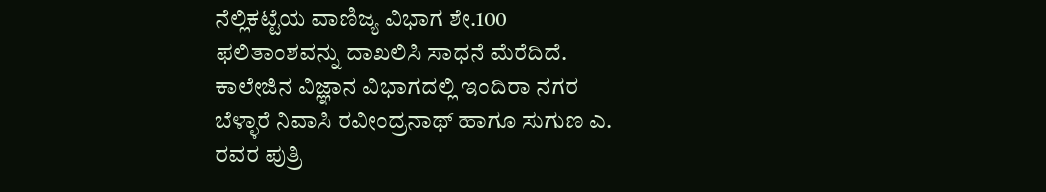ನೆಲ್ಲಿಕಟ್ಟೆಯ ವಾಣಿಜ್ಯ ವಿಭಾಗ ಶೇ.100 ಫಲಿತಾಂಶವನ್ನು ದಾಖಲಿಸಿ ಸಾಧನೆ ಮೆರೆದಿದೆ. ಕಾಲೇಜಿನ ವಿಜ್ಞಾನ ವಿಭಾಗದಲ್ಲಿ ಇಂದಿರಾ ನಗರ ಬೆಳ್ಳಾರೆ ನಿವಾಸಿ ರವೀಂದ್ರನಾಥ್ ಹಾಗೂ ಸುಗುಣ ಎ. ರವರ ಪುತ್ರಿ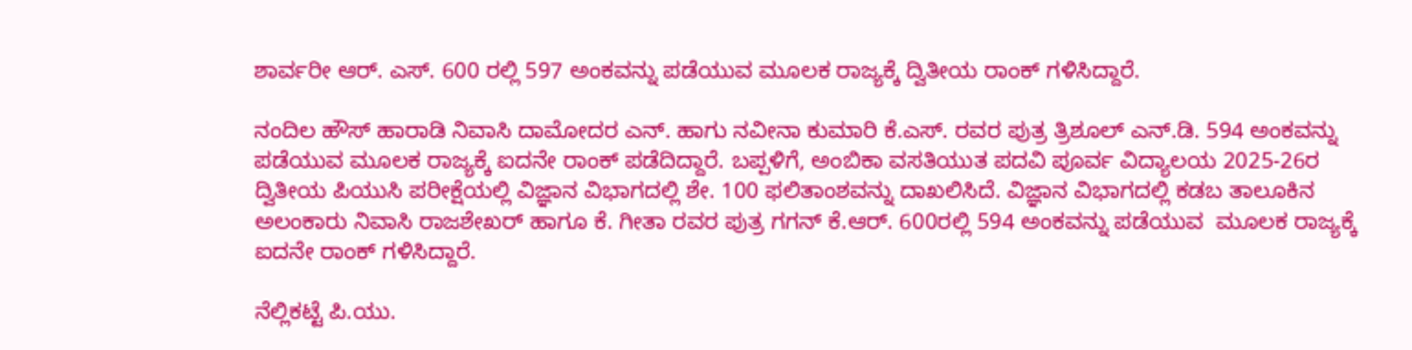ಶಾರ್ವರೀ ಆರ್. ಎಸ್. 600 ರಲ್ಲಿ 597 ಅಂಕವನ್ನು ಪಡೆಯುವ ಮೂಲಕ ರಾಜ್ಯಕ್ಕೆ ದ್ವಿತೀಯ ರಾಂಕ್ ಗಳಿಸಿದ್ದಾರೆ.

ನಂದಿಲ ಹೌಸ್ ಹಾರಾಡಿ ನಿವಾಸಿ ದಾಮೋದರ ಎನ್. ಹಾಗು ನವೀನಾ ಕುಮಾರಿ ಕೆ.ಎಸ್. ರವರ ಪುತ್ರ ತ್ರಿಶೂಲ್ ಎನ್.ಡಿ. 594 ಅಂಕವನ್ನು ಪಡೆಯುವ ಮೂಲಕ ರಾಜ್ಯಕ್ಕೆ ಐದನೇ ರಾಂಕ್ ಪಡೆದಿದ್ದಾರೆ. ಬಪ್ಪಳಿಗೆ, ಅಂಬಿಕಾ ವಸತಿಯುತ ಪದವಿ ಪೂರ್ವ ವಿದ್ಯಾಲಯ 2025-26ರ ದ್ವಿತೀಯ ಪಿಯುಸಿ ಪರೀಕ್ಷೆಯಲ್ಲಿ ವಿಜ್ಞಾನ ವಿಭಾಗದಲ್ಲಿ ಶೇ. 100 ಫಲಿತಾಂಶವನ್ನು ದಾಖಲಿಸಿದೆ. ವಿಜ್ಞಾನ ವಿಭಾಗದಲ್ಲಿ ಕಡಬ ತಾಲೂಕಿನ ಅಲಂಕಾರು ನಿವಾಸಿ ರಾಜಶೇಖರ್ ಹಾಗೂ ಕೆ. ಗೀತಾ ರವರ ಪುತ್ರ ಗಗನ್ ಕೆ.ಆರ್. 600ರಲ್ಲಿ 594 ಅಂಕವನ್ನು ಪಡೆಯುವ  ಮೂಲಕ ರಾಜ್ಯಕ್ಕೆ ಐದನೇ ರಾಂಕ್ ಗಳಿಸಿದ್ದಾರೆ.

ನೆಲ್ಲಿಕಟ್ಟೆ ಪಿ.ಯು.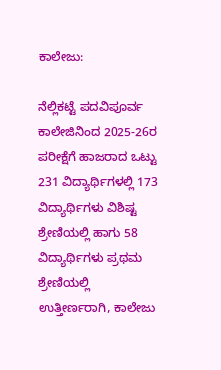ಕಾಲೇಜು:

ನೆಲ್ಲಿಕಟ್ಟೆ ಪದವಿಪೂರ್ವ ಕಾಲೇಜಿನಿಂದ 2025-26ರ ಪರೀಕ್ಷೆಗೆ ಹಾಜರಾದ ಒಟ್ಟು 231 ವಿದ್ಯಾರ್ಥಿಗಳಲ್ಲಿ 173 ವಿದ್ಯಾರ್ಥಿಗಳು ವಿಶಿಷ್ಟ ಶ್ರೇಣಿಯಲ್ಲಿ ಹಾಗು 58 ವಿದ್ಯಾರ್ಥಿಗಳು ಪ್ರಥಮ ಶ್ರೇಣಿಯಲ್ಲಿ ಉತ್ತೀರ್ಣರಾಗಿ, ಕಾಲೇಜು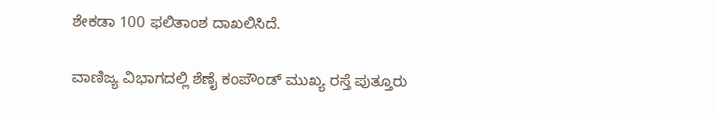ಶೇಕಡಾ 100 ಫಲಿತಾಂಶ ದಾಖಲಿಸಿದೆ.

ವಾಣಿಜ್ಯ ವಿಭಾಗದಲ್ಲಿ ಶೆಣೈ ಕಂಪೌಂಡ್ ಮುಖ್ಯ ರಸ್ತೆ ಪುತ್ತೂರು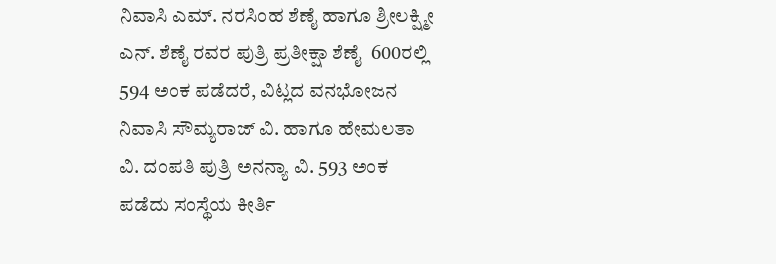ನಿವಾಸಿ ಎಮ್. ನರಸಿಂಹ ಶೆಣೈ ಹಾಗೂ ಶ್ರೀಲಕ್ಷ್ಮೀ ಎನ್. ಶೆಣೈ ರವರ ಪುತ್ರಿ ಪ್ರತೀಕ್ಷಾ ಶೆಣೈ  600ರಲ್ಲಿ 594 ಅಂಕ ಪಡೆದರೆ, ವಿಟ್ಲದ ವನಭೋಜನ ನಿವಾಸಿ ಸೌಮ್ಯರಾಜ್ ವಿ. ಹಾಗೂ ಹೇಮಲತಾ ವಿ. ದಂಪತಿ ಪುತ್ರಿ ಅನನ್ಯಾ ವಿ. 593 ಅಂಕ ಪಡೆದು ಸಂಸ್ಥೆಯ ಕೀರ್ತಿ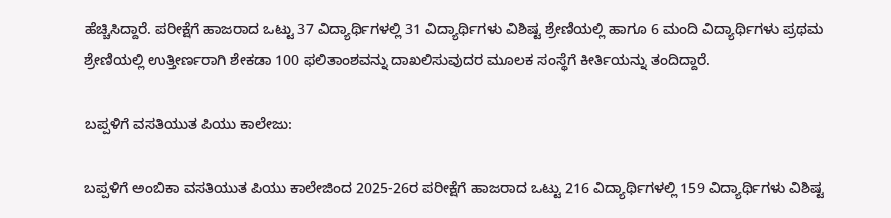ಹೆಚ್ಚಿಸಿದ್ದಾರೆ. ಪರೀಕ್ಷೆಗೆ ಹಾಜರಾದ ಒಟ್ಟು 37 ವಿದ್ಯಾರ್ಥಿಗಳಲ್ಲಿ 31 ವಿದ್ಯಾರ್ಥಿಗಳು ವಿಶಿಷ್ಟ ಶ್ರೇಣಿಯಲ್ಲಿ ಹಾಗೂ 6 ಮಂದಿ ವಿದ್ಯಾರ್ಥಿಗಳು ಪ್ರಥಮ ಶ್ರೇಣಿಯಲ್ಲಿ ಉತ್ತೀರ್ಣರಾಗಿ ಶೇಕಡಾ 100 ಫಲಿತಾಂಶವನ್ನು ದಾಖಲಿಸುವುದರ ಮೂಲಕ ಸಂಸ್ಥೆಗೆ ಕೀರ್ತಿಯನ್ನು ತಂದಿದ್ದಾರೆ.

ಬಪ್ಪಳಿಗೆ ವಸತಿಯುತ ಪಿಯು ಕಾಲೇಜು:

ಬಪ್ಪಳಿಗೆ ಅಂಬಿಕಾ ವಸತಿಯುತ ಪಿಯು ಕಾಲೇಜಿಂದ 2025-26ರ ಪರೀಕ್ಷೆಗೆ ಹಾಜರಾದ ಒಟ್ಟು 216 ವಿದ್ಯಾರ್ಥಿಗಳಲ್ಲಿ 159 ವಿದ್ಯಾರ್ಥಿಗಳು ವಿಶಿಷ್ಟ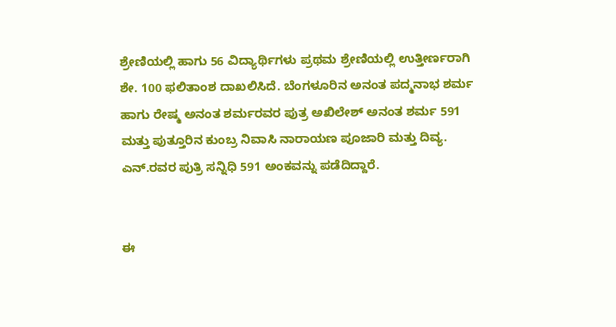ಶ್ರೇಣಿಯಲ್ಲಿ ಹಾಗು 56 ವಿದ್ಯಾರ್ಥಿಗಳು ಪ್ರಥಮ ಶ್ರೇಣಿಯಲ್ಲಿ ಉತ್ತೀರ್ಣರಾಗಿ ಶೇ. 100 ಫಲಿತಾಂಶ ದಾಖಲಿಸಿದೆ. ಬೆಂಗಳೂರಿನ ಅನಂತ ಪದ್ಮನಾಭ ಶರ್ಮ ಹಾಗು ರೇಷ್ಮ ಅನಂತ ಶರ್ಮರವರ ಪುತ್ರ ಅಖಿಲೇಶ್ ಅನಂತ ಶರ್ಮ 591 ಮತ್ತು ಪುತ್ತೂರಿನ ಕುಂಬ್ರ ನಿವಾಸಿ ನಾರಾಯಣ ಪೂಜಾರಿ ಮತ್ತು ದಿವ್ಯ. ಎನ್.ರವರ ಪುತ್ರಿ ಸನ್ನಿಧಿ 591 ಅಂಕವನ್ನು ಪಡೆದಿದ್ದಾರೆ.


ಈ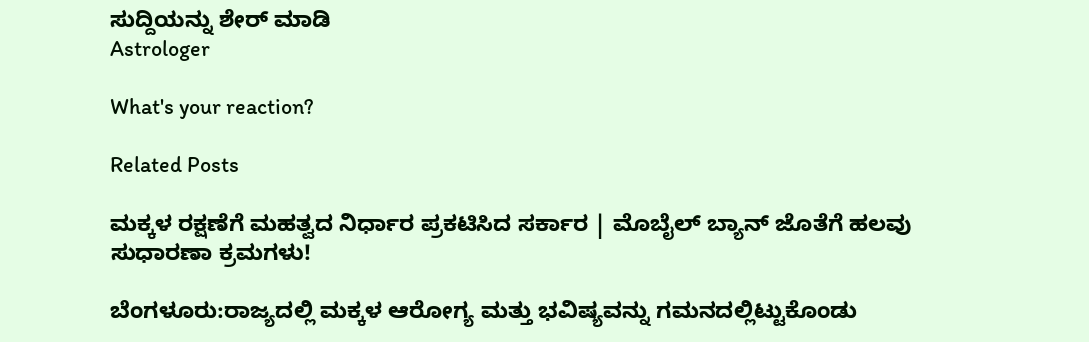ಸುದ್ದಿಯನ್ನು ಶೇರ್ ಮಾಡಿ
Astrologer

What's your reaction?

Related Posts

ಮಕ್ಕಳ ರಕ್ಷಣೆಗೆ ಮಹತ್ವದ ನಿರ್ಧಾರ ಪ್ರಕಟಿಸಿದ ಸರ್ಕಾರ | ಮೊಬೈಲ್ ಬ್ಯಾನ್ ಜೊತೆಗೆ ಹಲವು ಸುಧಾರಣಾ ಕ್ರಮಗಳು!

ಬೆಂಗಳೂರು:ರಾಜ್ಯದಲ್ಲಿ ಮಕ್ಕಳ ಆರೋಗ್ಯ ಮತ್ತು ಭವಿಷ್ಯವನ್ನು ಗಮನದಲ್ಲಿಟ್ಟುಕೊಂಡು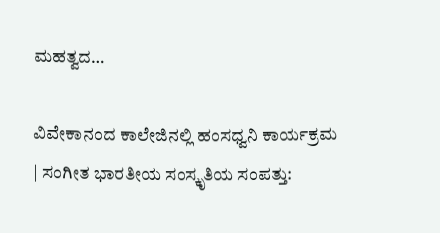ಮಹತ್ವದ…

ವಿವೇಕಾನಂದ ಕಾಲೇಜಿನಲ್ಲಿ ಹಂಸಧ್ವನಿ ಕಾರ್ಯಕ್ರಮ | ಸಂಗೀತ ಭಾರತೀಯ ಸಂಸ್ಕೃತಿಯ ಸಂಪತ್ತು: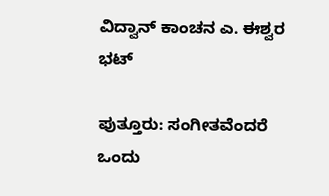ವಿದ್ವಾನ್ ಕಾಂಚನ ಎ. ಈಶ್ವರ ಭಟ್

ಪುತ್ತೂರು: ಸಂಗೀತವೆಂದರೆ ಒಂದು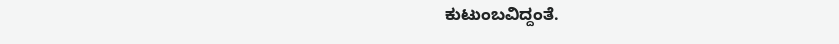ಕುಟುಂಬವಿದ್ದಂತೆ.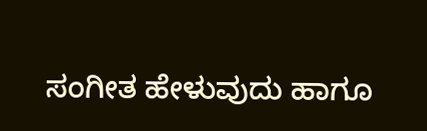ಸಂಗೀತ ಹೇಳುವುದು ಹಾಗೂ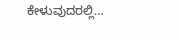ಕೇಳುವುದರಲ್ಲಿ…